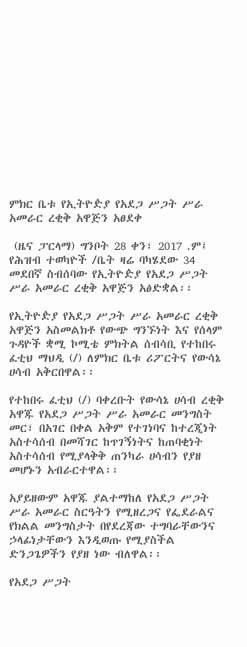ምክር ቤቱ የኢትዮዽያ የአደጋ ሥጋት ሥራ አመራር ረቂቅ አዋጅን አፀደቀ

 (ዜና ፓርላማ) ግንቦት 28 ቀን፣ 2017 .ም፤ የሕዝብ ተወካዮች /ቤት ዛሬ ባካሄደው 34 መደበኛ ስብሰባው የኢትዮዽያ የአደጋ ሥጋት ሥራ አመራር ረቂቅ አዋጅን አፅድቋል፡፡

የኢትዮዽያ የአደጋ ሥጋት ሥራ አመራር ረቂቅ አዋጅን አስመልክቶ የውጭ ግንኙነት እና የሰላም ጉዳዮች ቋሚ ኮሚቴ ምክትል ሰብሳቢ የተከበሩ ፈቲህ ማህዲ (/) ለምክር ቤቱ ሪፖርትና የውሳኔ ሀሳብ አቅርበዋል፡፡

የተከበሩ ፈቲህ (/) ባቀረቡት የውሳኔ ሀሳብ ረቂቅ አዋጁ የአደጋ ሥጋት ሥራ አመራር መንግስት መር፣ በአገር በቀል አቅም የተገነባና ከተረጂነት  አስተሳሰብ በመሻገር ከጥገኝነትና ከጠባቂነት አስተሳሰብ የሚያላቅቅ ጠንካራ ሀሳብን የያዘ መሆኑን አብራርተዋል፡፡

አያይዘውም አዋጁ ያልተማከለ የአደጋ ሥጋት ሥራ አመራር ስርዓትን የሚዘረጋና የፌደራልና የክልል መንግስታት በየደረጃው ተግባራቸውንና ኃላፊነታቸውን እንዲወጡ የሚያስችል ድንጋጌዎችን የያዘ ነው ብለዋል፡፡

የአደጋ ሥጋት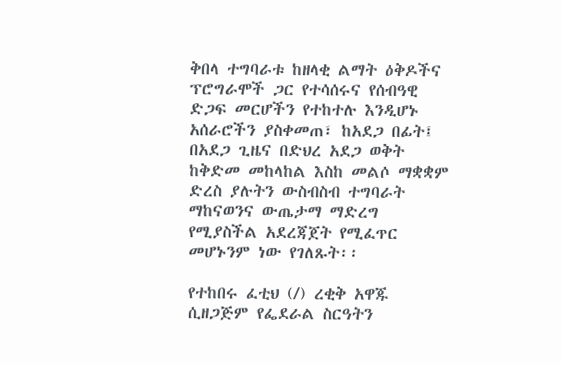ቅበላ ተግባራቱ ከዘላቂ ልማት ዕቅዶችና ፕሮግራሞች ጋር የተሳሰሩና የሰብዓዊ ድጋፍ መርሆችን የተከተሉ እንዲሆኑ አሰራሮችን ያስቀመጠ፣ ከአደጋ በፊት፤ በአደጋ ጊዜና በድህረ አደጋ ወቅት ከቅድመ መከላከል እስከ መልሶ ማቋቋም ድረስ ያሉትን ውስብስብ ተግባራት ማከናወንና ውጤታማ ማድረግ የሚያስችል አደረጃጀት የሚፈጥር መሆኑንም ነው የገለጹት፡፡

የተከበሩ ፈቲህ (/) ረቂቅ አዋጁ ሲዘጋጅም የፌደራል ስርዓትን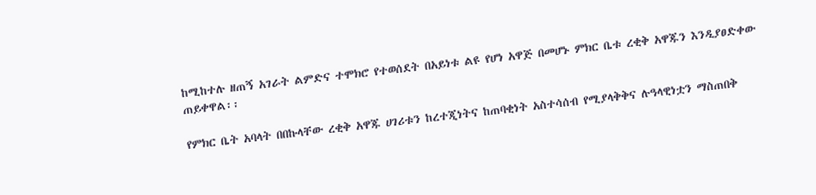ከሚከተሉ ዘጠኝ አገራት ልምድና ተሞክሮ የተወሰደት በአይነቱ ልዩ የሆነ አዋጅ በመሆኑ ምክር ቤቱ ረቂቅ አዋጁን እንዲያፀድቀው ጠይቀዋል፡፡

የምክር ቤት አባላት በበኩላቸው ረቂቅ አዋጁ ሀገሪቱን ከረተጂነትና ከጠባቂነት አስተሳሰብ የሚያላቅቅና ሉዓላዊነቷን ማስጠበቅ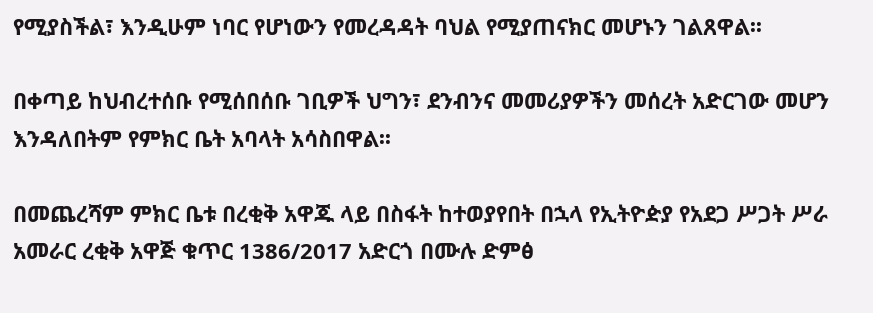የሚያስችል፣ እንዲሁም ነባር የሆነውን የመረዳዳት ባህል የሚያጠናክር መሆኑን ገልጸዋል፡፡

በቀጣይ ከህብረተሰቡ የሚሰበሰቡ ገቢዎች ህግን፣ ደንብንና መመሪያዎችን መሰረት አድርገው መሆን እንዳለበትም የምክር ቤት አባላት አሳስበዋል፡፡

በመጨረሻም ምክር ቤቱ በረቂቅ አዋጁ ላይ በስፋት ከተወያየበት በኋላ የኢትዮዽያ የአደጋ ሥጋት ሥራ አመራር ረቂቅ አዋጅ ቁጥር 1386/2017 አድርጎ በሙሉ ድምፅ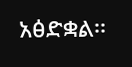አፅድቋል፡፡